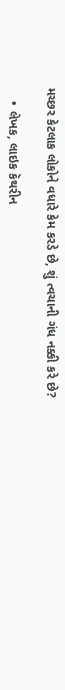મચ્છર કેટલાક લોકોને વધારે કેમ કરડે છે, શું ત્વચાની ગંધ નક્કી કરે છે?

    • લેખક, લાઇક કૅથરીન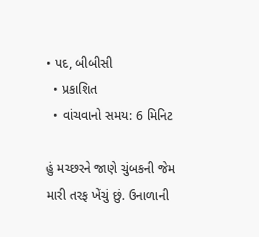• પદ, બીબીસી
  • પ્રકાશિત
  • વાંચવાનો સમય: 6 મિનિટ

હું મચ્છરને જાણે ચુંબકની જેમ મારી તરફ ખેંચું છું. ઉનાળાની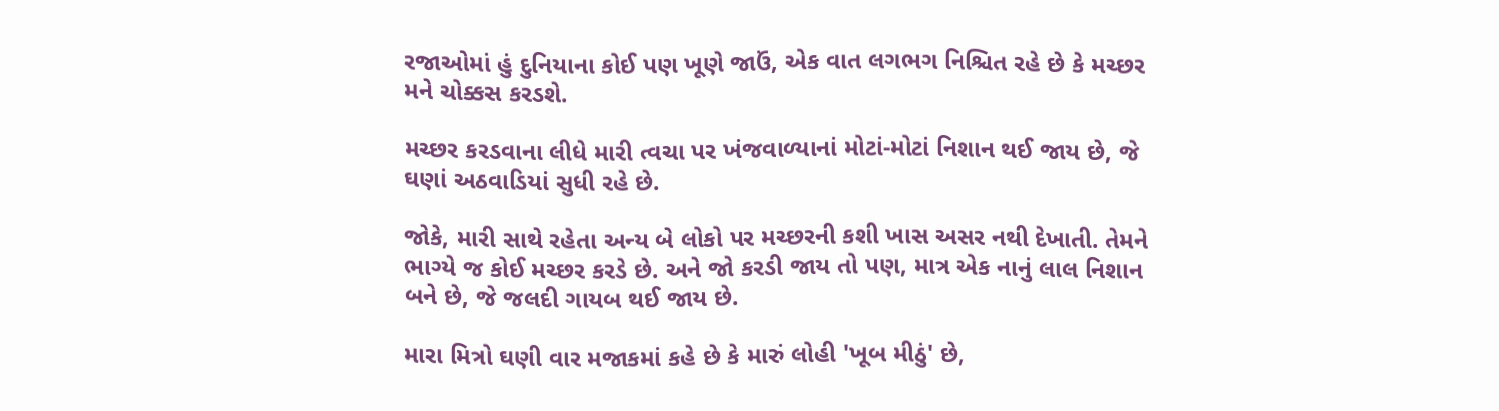રજાઓમાં હું દુનિયાના કોઈ પણ ખૂણે જાઉં, એક વાત લગભગ નિશ્ચિત રહે છે કે મચ્છર મને ચોક્કસ કરડશે.

મચ્છર કરડવાના લીધે મારી ત્વચા પર ખંજવાળ્યાનાં મોટાં-મોટાં નિશાન થઈ જાય છે, જે ઘણાં અઠવાડિયાં સુધી રહે છે.

જોકે, મારી સાથે રહેતા અન્ય બે લોકો પર મચ્છરની કશી ખાસ અસર નથી દેખાતી. તેમને ભાગ્યે જ કોઈ મચ્છર કરડે છે. અને જો કરડી જાય તો પણ, માત્ર એક નાનું લાલ નિશાન બને છે, જે જલદી ગાયબ થઈ જાય છે.

મારા મિત્રો ઘણી વાર મજાકમાં કહે છે કે મારું લોહી 'ખૂબ મીઠું' છે,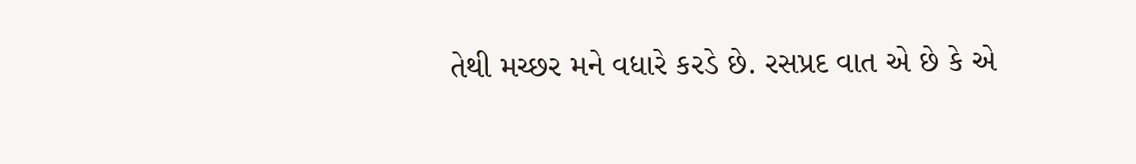તેથી મચ્છર મને વધારે કરડે છે. રસપ્રદ વાત એ છે કે એ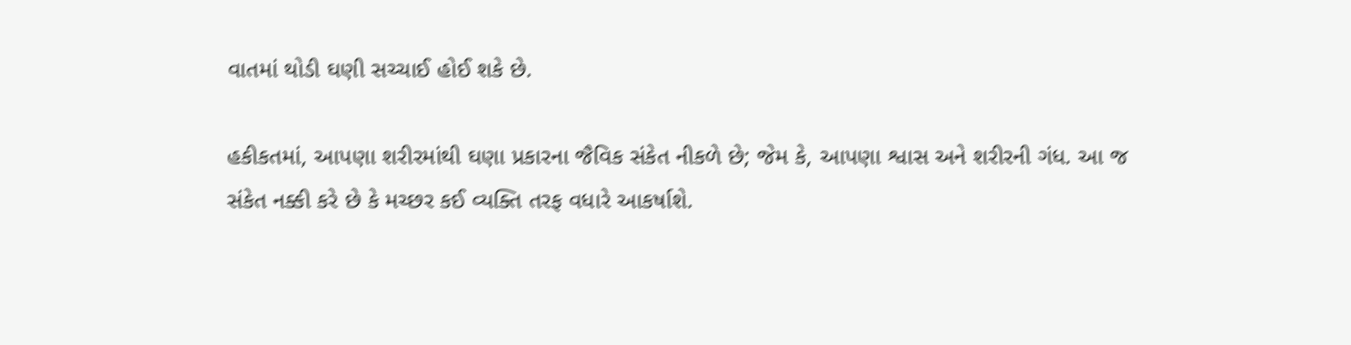વાતમાં થોડી ઘણી સચ્ચાઈ હોઈ શકે છે.

હકીકતમાં, આપણા શરીરમાંથી ઘણા પ્રકારના જૈવિક સંકેત નીકળે છે; જેમ કે, આપણા શ્વાસ અને શરીરની ગંધ. આ જ સંકેત નક્કી કરે છે કે મચ્છર કઈ વ્યક્તિ તરફ વધારે આકર્ષાશે.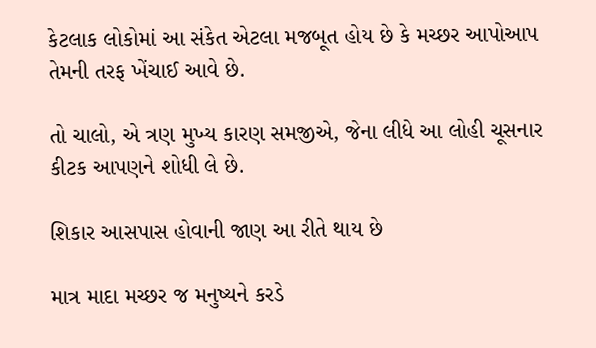કેટલાક લોકોમાં આ સંકેત એટલા મજબૂત હોય છે કે મચ્છર આપોઆપ તેમની તરફ ખેંચાઈ આવે છે.

તો ચાલો, એ ત્રણ મુખ્ય કારણ સમજીએ, જેના લીધે આ લોહી ચૂસનાર કીટક આપણને શોધી લે છે.

શિકાર આસપાસ હોવાની જાણ આ રીતે થાય છે

માત્ર માદા મચ્છર જ મનુષ્યને કરડે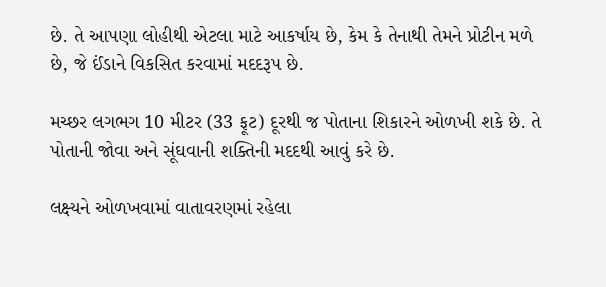છે. તે આપણા લોહીથી એટલા માટે આકર્ષાય છે, કેમ કે તેનાથી તેમને પ્રોટીન મળે છે, જે ઈંડાને વિકસિત કરવામાં મદદરૂપ છે.

મચ્છર લગભગ 10 મીટર (33 ફૂટ) દૂરથી જ પોતાના શિકારને ઓળખી શકે છે. તે પોતાની જોવા અને સૂંઘવાની શક્તિની મદદથી આવું કરે છે.

લક્ષ્યને ઓળખવામાં વાતાવરણમાં રહેલા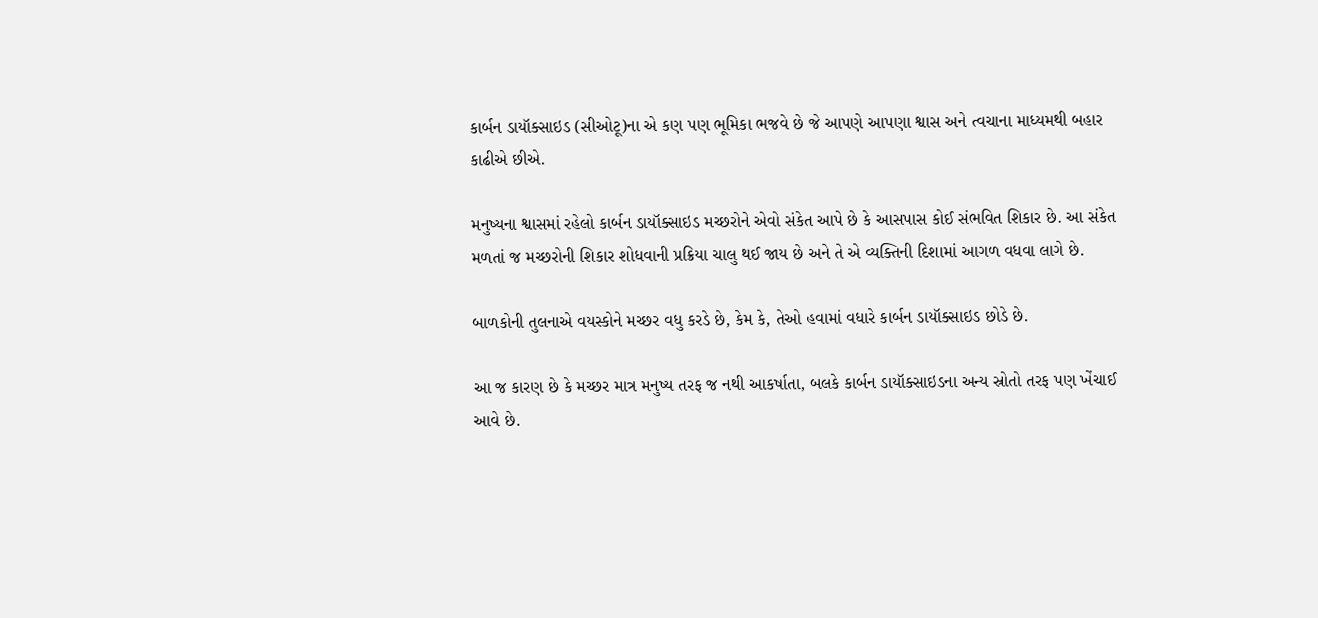કાર્બન ડાયૉક્સાઇડ (સીઓટૂ)ના એ કણ પણ ભૂમિકા ભજવે છે જે આપણે આપણા શ્વાસ અને ત્વચાના માધ્યમથી બહાર કાઢીએ છીએ.

મનુષ્યના શ્વાસમાં રહેલો કાર્બન ડાયૉક્સાઇડ મચ્છરોને એવો સંકેત આપે છે કે આસપાસ કોઈ સંભવિત શિકાર છે. આ સંકેત મળતાં જ મચ્છરોની શિકાર શોધવાની પ્રક્રિયા ચાલુ થઈ જાય છે અને તે એ વ્યક્તિની દિશામાં આગળ વધવા લાગે છે.

બાળકોની તુલનાએ વયસ્કોને મચ્છર વધુ કરડે છે, કેમ કે, તેઓ હવામાં વધારે કાર્બન ડાયૉક્સાઇડ છોડે છે.

આ જ કારણ છે કે મચ્છર માત્ર મનુષ્ય તરફ જ નથી આકર્ષાતા, બલકે કાર્બન ડાયૉક્સાઇડના અન્ય સ્રોતો તરફ પણ ખેંચાઈ આવે છે.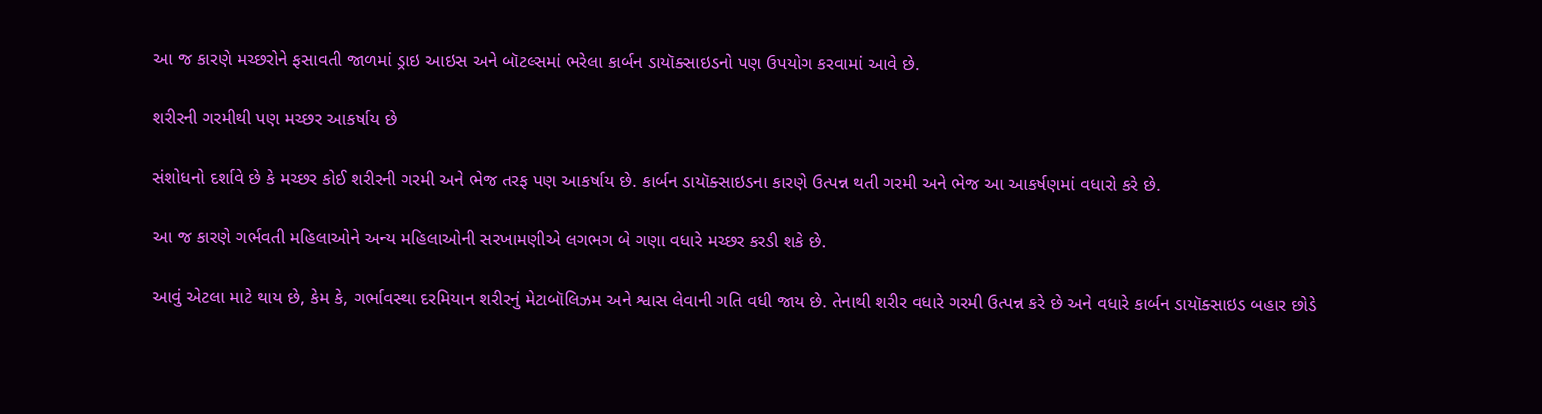આ જ કારણે મચ્છરોને ફસાવતી જાળમાં ડ્રાઇ આઇસ અને બૉટલ્સમાં ભરેલા કાર્બન ડાયૉક્સાઇડનો પણ ઉપયોગ કરવામાં આવે છે.

શરીરની ગરમીથી પણ મચ્છર આકર્ષાય છે

સંશોધનો દર્શાવે છે કે મચ્છર કોઈ શરીરની ગરમી અને ભેજ તરફ પણ આકર્ષાય છે. કાર્બન ડાયૉક્સાઇડના કારણે ઉત્પન્ન થતી ગરમી અને ભેજ આ આકર્ષણમાં વધારો કરે છે.

આ જ કારણે ગર્ભવતી મહિલાઓને અન્ય મહિલાઓની સરખામણીએ લગભગ બે ગણા વધારે મચ્છર કરડી શકે છે.

આવું એટલા માટે થાય છે, કેમ કે, ગર્ભાવસ્થા દરમિયાન શરીરનું મેટાબૉલિઝમ અને શ્વાસ લેવાની ગતિ વધી જાય છે. તેનાથી શરીર વધારે ગરમી ઉત્પન્ન કરે છે અને વધારે કાર્બન ડાયૉક્સાઇડ બહાર છોડે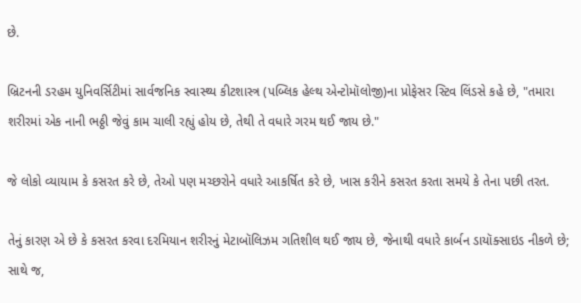છે.

બ્રિટનની ડરહમ યુનિવર્સિટીમાં સાર્વજનિક સ્વાસ્થ્ય કીટશાસ્ત્ર (પબ્લિક હેલ્થ એન્ટોમૉલોજી)ના પ્રોફેસર સ્ટિવ લિંડસે કહે છે, "તમારા શરીરમાં એક નાની ભઠ્ઠી જેવું કામ ચાલી રહ્યું હોય છે, તેથી તે વધારે ગરમ થઈ જાય છે."

જે લોકો વ્યાયામ કે કસરત કરે છે, તેઓ પણ મચ્છરોને વધારે આકર્ષિત કરે છે, ખાસ કરીને કસરત કરતા સમયે કે તેના પછી તરત.

તેનું કારણ એ છે કે કસરત કરવા દરમિયાન શરીરનું મેટાબૉલિઝમ ગતિશીલ થઈ જાય છે, જેનાથી વધારે કાર્બન ડાયૉક્સાઇડ નીકળે છે; સાથે જ,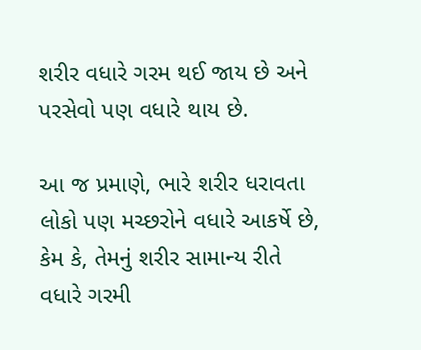શરીર વધારે ગરમ થઈ જાય છે અને પરસેવો પણ વધારે થાય છે.

આ જ પ્રમાણે, ભારે શરીર ધરાવતા લોકો પણ મચ્છરોને વધારે આકર્ષે છે, કેમ કે, તેમનું શરીર સામાન્ય રીતે વધારે ગરમી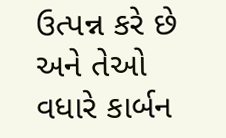ઉત્પન્ન કરે છે અને તેઓ વધારે કાર્બન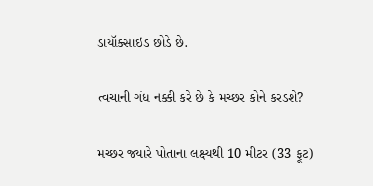ડાયૉક્સાઇડ છોડે છે.

ત્વચાની ગંધ નક્કી કરે છે કે મચ્છર કોને કરડશે?

મચ્છર જ્યારે પોતાના લક્ષ્યથી 10 મીટર (33 ફૂટ)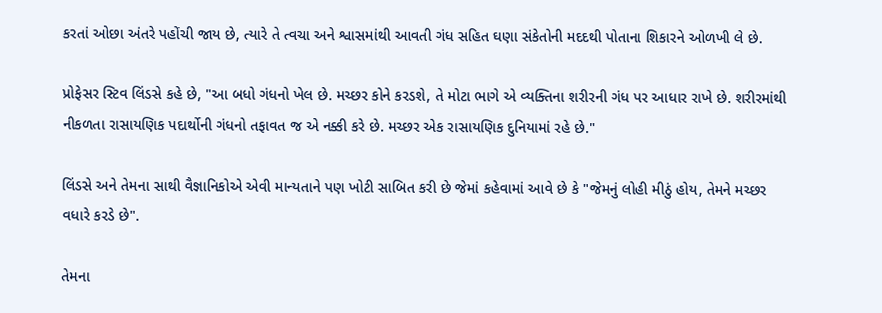કરતાં ઓછા અંતરે પહોંચી જાય છે, ત્યારે તે ત્વચા અને શ્વાસમાંથી આવતી ગંધ સહિત ઘણા સંકેતોની મદદથી પોતાના શિકારને ઓળખી લે છે.

પ્રોફેસર સ્ટિવ લિંડસે કહે છે, "આ બધો ગંધનો ખેલ છે. મચ્છર કોને કરડશે, તે મોટા ભાગે એ વ્યક્તિના શરીરની ગંધ પર આધાર રાખે છે. શરીરમાંથી નીકળતા રાસાયણિક પદાર્થોની ગંધનો તફાવત જ એ નક્કી કરે છે. મચ્છર એક રાસાયણિક દુનિયામાં રહે છે."

લિંડસે અને તેમના સાથી વૈજ્ઞાનિકોએ એવી માન્યતાને પણ ખોટી સાબિત કરી છે જેમાં કહેવામાં આવે છે કે "જેમનું લોહી મીઠું હોય, તેમને મચ્છર વધારે કરડે છે".

તેમના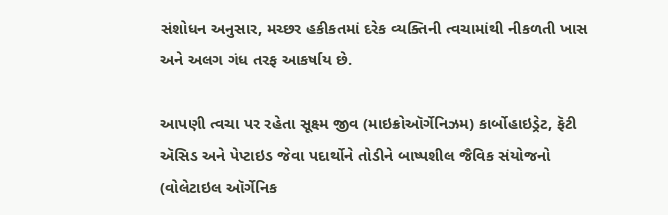સંશોધન અનુસાર, મચ્છર હકીકતમાં દરેક વ્યક્તિની ત્વચામાંથી નીકળતી ખાસ અને અલગ ગંધ તરફ આકર્ષાય છે.

આપણી ત્વચા પર રહેતા સૂક્ષ્મ જીવ (માઇક્રોઑર્ગેનિઝમ) કાર્બોહાઇડ્રેટ, ફૅટી ઍસિડ અને પેપ્ટાઇડ જેવા પદાર્થોને તોડીને બાષ્પશીલ જૈવિક સંયોજનો (વોલેટાઇલ ઑર્ગેનિક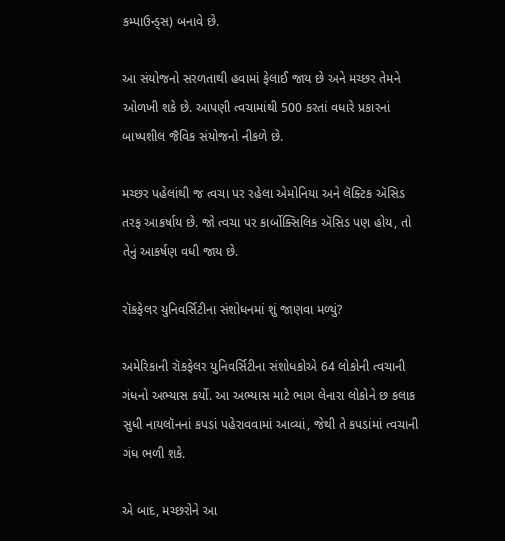કમ્પાઉન્ડ્સ) બનાવે છે.

આ સંયોજનો સરળતાથી હવામાં ફેલાઈ જાય છે અને મચ્છર તેમને ઓળખી શકે છે. આપણી ત્વચામાંથી 500 કરતાં વધારે પ્રકારનાં બાષ્પશીલ જૈવિક સંયોજનો નીકળે છે.

મચ્છર પહેલાંથી જ ત્વચા પર રહેલા એમોનિયા અને લૅક્ટિક ઍસિડ તરફ આકર્ષાય છે. જો ત્વચા પર કાર્બોક્સિલિક ઍસિડ પણ હોય, તો તેનું આકર્ષણ વધી જાય છે.

રૉકફેલર યુનિવર્સિટીના સંશોધનમાં શું જાણવા મળ્યું?

અમેરિકાની રૉકફેલર યુનિવર્સિટીના સંશોધકોએ 64 લોકોની ત્વચાની ગંધનો અભ્યાસ કર્યો. આ અભ્યાસ માટે ભાગ લેનારા લોકોને છ કલાક સુધી નાયલૉનનાં કપડાં પહેરાવવામાં આવ્યાં, જેથી તે કપડાંમાં ત્વચાની ગંધ ભળી શકે.

એ બાદ, મચ્છરોને આ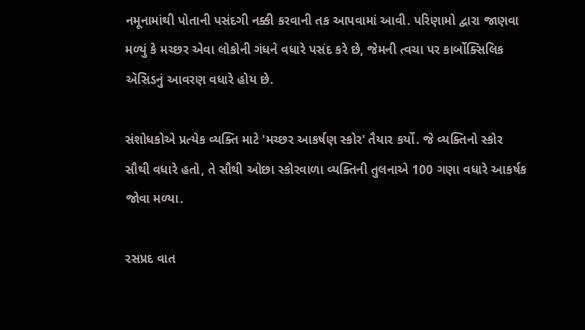નમૂનામાંથી પોતાની પસંદગી નક્કી કરવાની તક આપવામાં આવી. પરિણામો દ્વારા જાણવા મળ્યું કે મચ્છર એવા લોકોની ગંધને વધારે પસંદ કરે છે, જેમની ત્વચા પર કાર્બોક્સિલિક ઍસિડનું આવરણ વધારે હોય છે.

સંશોધકોએ પ્રત્યેક વ્યક્તિ માટે 'મચ્છર આકર્ષણ સ્કોર' તૈયાર કર્યો. જે વ્યક્તિનો સ્કોર સૌથી વધારે હતો, તે સૌથી ઓછા સ્કોરવાળા વ્યક્તિની તુલનાએ 100 ગણા વધારે આકર્ષક જોવા મળ્યા.

રસપ્રદ વાત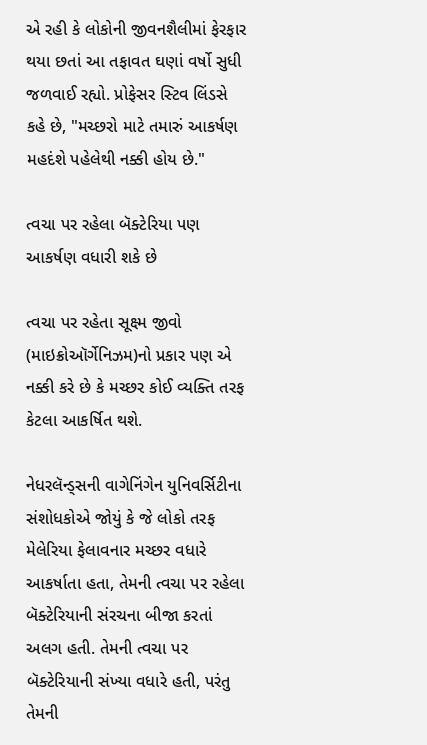એ રહી કે લોકોની જીવનશૈલીમાં ફેરફાર થયા છતાં આ તફાવત ઘણાં વર્ષો સુધી જળવાઈ રહ્યો. પ્રોફેસર સ્ટિવ લિંડસે કહે છે, "મચ્છરો માટે તમારું આકર્ષણ મહદંશે પહેલેથી નક્કી હોય છે."

ત્વચા પર રહેલા બૅક્ટેરિયા પણ આકર્ષણ વધારી શકે છે

ત્વચા પર રહેતા સૂક્ષ્મ જીવો (માઇક્રોઑર્ગેનિઝમ)નો પ્રકાર પણ એ નક્કી કરે છે કે મચ્છર કોઈ વ્યક્તિ તરફ કેટલા આકર્ષિત થશે.

નેધરલૅન્ડ્સની વાગેનિંગેન યુનિવર્સિટીના સંશોધકોએ જોયું કે જે લોકો તરફ મેલેરિયા ફેલાવનાર મચ્છર વધારે આકર્ષાતા હતા, તેમની ત્વચા પર રહેલા બૅક્ટેરિયાની સંરચના બીજા કરતાં અલગ હતી. તેમની ત્વચા પર બૅક્ટેરિયાની સંખ્યા વધારે હતી, પરંતુ તેમની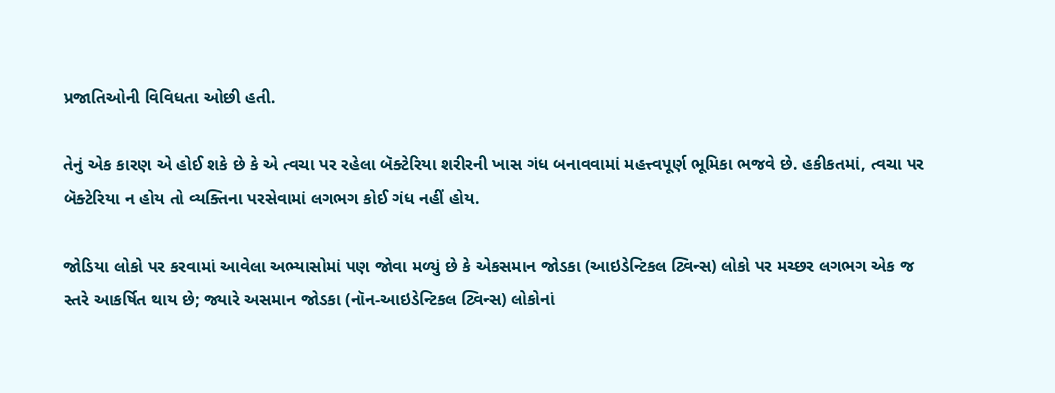પ્રજાતિઓની વિવિધતા ઓછી હતી.

તેનું એક કારણ એ હોઈ શકે છે કે એ ત્વચા પર રહેલા બૅક્ટેરિયા શરીરની ખાસ ગંધ બનાવવામાં મહત્ત્વપૂર્ણ ભૂમિકા ભજવે છે. હકીકતમાં, ત્વચા પર બૅક્ટેરિયા ન હોય તો વ્યક્તિના પરસેવામાં લગભગ કોઈ ગંધ નહીં હોય.

જોડિયા લોકો પર કરવામાં આવેલા અભ્યાસોમાં પણ જોવા મળ્યું છે કે એકસમાન જોડકા (આઇડેન્ટિકલ ટ્વિન્સ) લોકો પર મચ્છર લગભગ એક જ સ્તરે આકર્ષિત થાય છે; જ્યારે અસમાન જોડકા (નૉન-આઇડેન્ટિકલ ટ્વિન્સ) લોકોનાં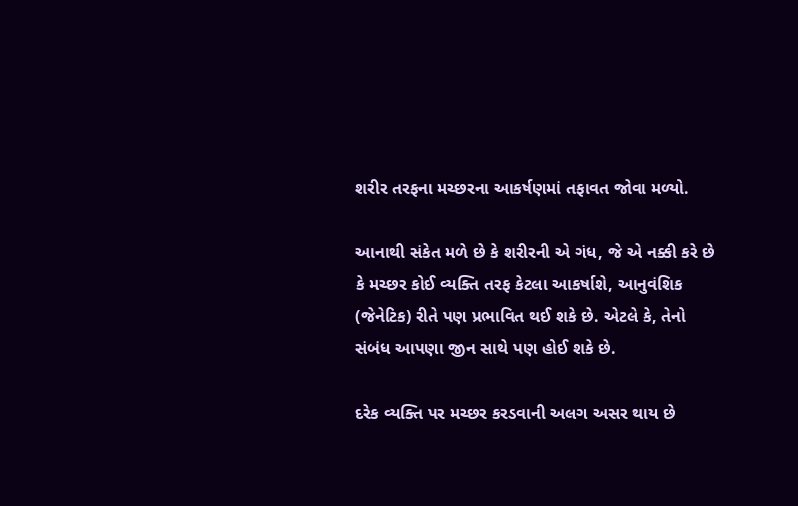શરીર તરફના મચ્છરના આકર્ષણમાં તફાવત જોવા મળ્યો.

આનાથી સંકેત મળે છે કે શરીરની એ ગંધ, જે એ નક્કી કરે છે કે મચ્છર કોઈ વ્યક્તિ તરફ કેટલા આકર્ષાશે, આનુવંશિક (જેનેટિક) રીતે પણ પ્રભાવિત થઈ શકે છે. એટલે કે, તેનો સંબંધ આપણા જીન સાથે પણ હોઈ શકે છે.

દરેક વ્યક્તિ પર મચ્છર કરડવાની અલગ અસર થાય છે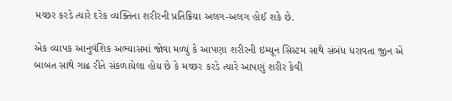મચ્છર કરડે ત્યારે દરેક વ્યક્તિના શરીરની પ્રતિક્રિયા અલગ-અલગ હોઈ શકે છે.

એક વ્યાપક આનુવંશિક અભ્યાસમાં જોવા મળ્યું કે આપણા શરીરની ઇમ્યૂન સિસ્ટમ સાથે સંબંધ ધરાવતા જીન એ બાબત સાથે ગાઢ રીતે સંકળાયેલા હોય છે કે મચ્છર કરડે ત્યારે આપણું શરીર કેવી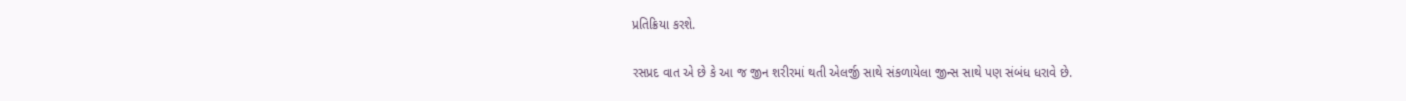પ્રતિક્રિયા કરશે.

રસપ્રદ વાત એ છે કે આ જ જીન શરીરમાં થતી એલર્જી સાથે સંકળાયેલા જીન્સ સાથે પણ સંબંધ ધરાવે છે.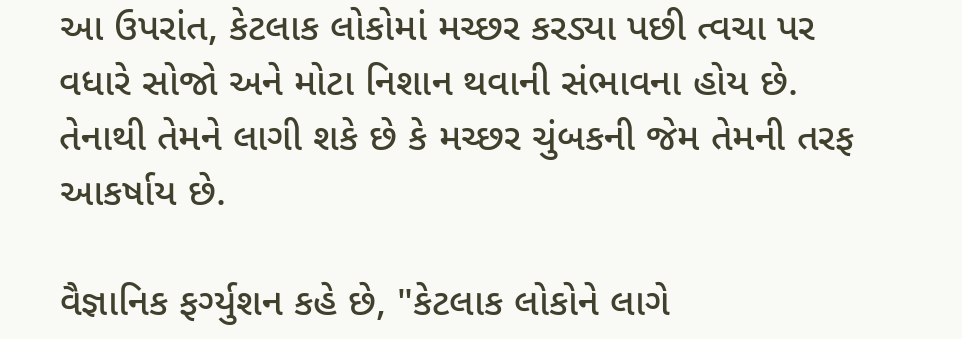આ ઉપરાંત, કેટલાક લોકોમાં મચ્છર કરડ્યા પછી ત્વચા પર વધારે સોજો અને મોટા નિશાન થવાની સંભાવના હોય છે. તેનાથી તેમને લાગી શકે છે કે મચ્છર ચુંબકની જેમ તેમની તરફ આકર્ષાય છે.

વૈજ્ઞાનિક ફર્ગ્યુશન કહે છે, "કેટલાક લોકોને લાગે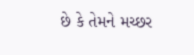છે કે તેમને મચ્છર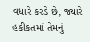વધારે કરડે છે, જ્યારે હકીકતમાં તેમનું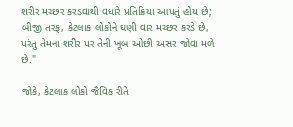શરીર મચ્છર કરડવાથી વધારે પ્રતિક્રિયા આપતું હોય છે; બીજી તરફ, કેટલાક લોકોને ઘણી વાર મચ્છર કરડે છે, પરંતુ તેમના શરીર પર તેની ખૂબ ઓછી અસર જોવા મળે છે."

જોકે, કેટલાક લોકો જૈવિક રીતે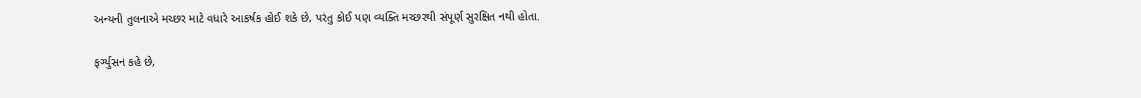અન્યની તુલનાએ મચ્છર માટે વધારે આકર્ષક હોઈ શકે છે, પરંતુ કોઈ પણ વ્યક્તિ મચ્છરથી સંપૂર્ણ સુરક્ષિત નથી હોતા.

ફર્ગ્યુસન કહે છે,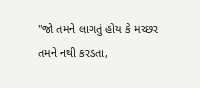"જો તમને લાગતું હોય કે મચ્છર તમને નથી કરડતા,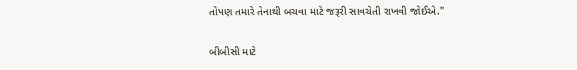તોપણ તમારે તેનાથી બચવા માટે જરૂરી સાવચેતી રાખવી જોઈએ."

બીબીસી માટે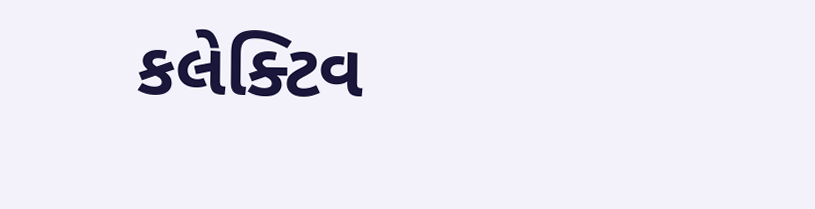કલેક્ટિવ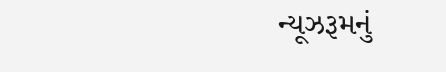ન્યૂઝરૂમનું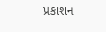પ્રકાશન